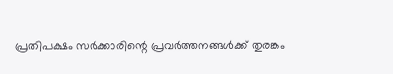പ്രതിപക്ഷം സർക്കാരിന്റെ പ്രവർത്തനങ്ങൾക്ക് തുരങ്കം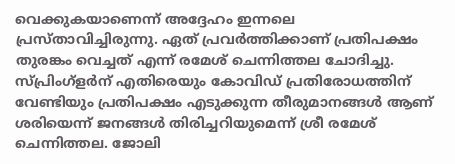വെക്കുകയാണെന്ന് അദ്ദേഹം ഇന്നലെ പ്രസ്താവിച്ചിരുന്നു. ഏത് പ്രവർത്തിക്കാണ് പ്രതിപക്ഷം തുരങ്കം വെച്ചത് എന്ന് രമേശ് ചെന്നിത്തല ചോദിച്ചു.
സ്പ്രിംഗ്ളർന് എതിരെയും കോവിഡ് പ്രതിരോധത്തിന് വേണ്ടിയും പ്രതിപക്ഷം എടുക്കുന്ന തീരുമാനങ്ങൾ ആണ് ശരിയെന്ന് ജനങ്ങൾ തിരിച്ചറിയുമെന്ന് ശ്രീ രമേശ് ചെന്നിത്തല. ജോലി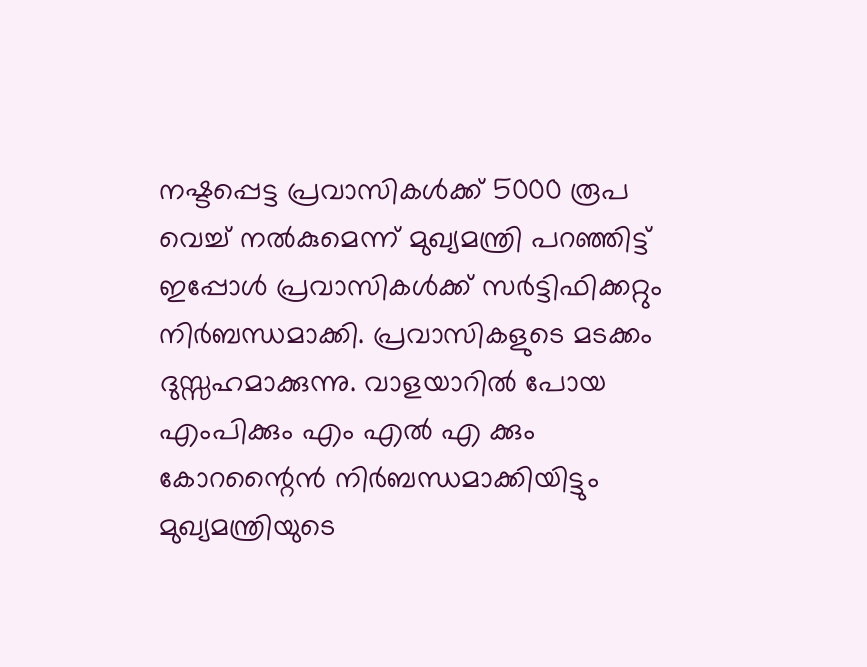നഷ്ടപ്പെട്ട പ്രവാസികൾക്ക് 5000 രൂപ വെച്ച് നൽകുമെന്ന് മുഖ്യമന്ത്രി പറഞ്ഞിട്ട് ഇപ്പോൾ പ്രവാസികൾക്ക് സർട്ടിഫിക്കറ്റും നിർബന്ധമാക്കി. പ്രവാസികളുടെ മടക്കം ദുസ്സഹമാക്കുന്നു. വാളയാറിൽ പോയ എംപിക്കും എം എൽ എ ക്കും കോറന്റൈൻ നിർബന്ധമാക്കിയിട്ടും മുഖ്യമന്ത്രിയുടെ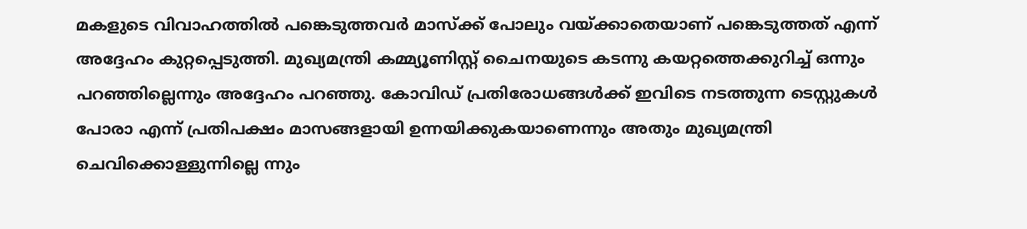മകളുടെ വിവാഹത്തിൽ പങ്കെടുത്തവർ മാസ്ക്ക് പോലും വയ്ക്കാതെയാണ് പങ്കെടുത്തത് എന്ന് അദ്ദേഹം കുറ്റപ്പെടുത്തി. മുഖ്യമന്ത്രി കമ്മ്യൂണിസ്റ്റ് ചൈനയുടെ കടന്നു കയറ്റത്തെക്കുറിച്ച് ഒന്നും പറഞ്ഞില്ലെന്നും അദ്ദേഹം പറഞ്ഞു. കോവിഡ് പ്രതിരോധങ്ങൾക്ക് ഇവിടെ നടത്തുന്ന ടെസ്റ്റുകൾ പോരാ എന്ന് പ്രതിപക്ഷം മാസങ്ങളായി ഉന്നയിക്കുകയാണെന്നും അതും മുഖ്യമന്ത്രി ചെവിക്കൊള്ളുന്നില്ലെ ന്നും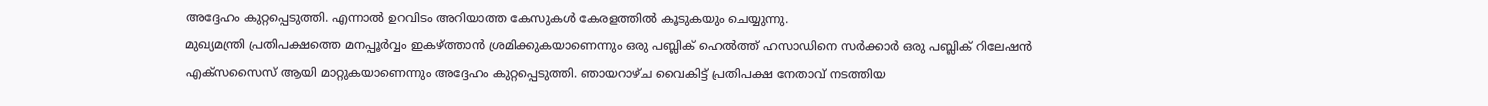അദ്ദേഹം കുറ്റപ്പെടുത്തി. എന്നാൽ ഉറവിടം അറിയാത്ത കേസുകൾ കേരളത്തിൽ കൂടുകയും ചെയ്യുന്നു.
മുഖ്യമന്ത്രി പ്രതിപക്ഷത്തെ മനപ്പൂർവ്വം ഇകഴ്ത്താൻ ശ്രമിക്കുകയാണെന്നും ഒരു പബ്ലിക് ഹെൽത്ത് ഹസാഡിനെ സർക്കാർ ഒരു പബ്ലിക് റിലേഷൻ എക്സസൈസ് ആയി മാറ്റുകയാണെന്നും അദ്ദേഹം കുറ്റപ്പെടുത്തി. ഞായറാഴ്ച വൈകിട്ട് പ്രതിപക്ഷ നേതാവ് നടത്തിയ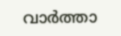വാർത്താ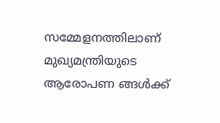സമ്മേളനത്തിലാണ് മുഖ്യമന്ത്രിയുടെ ആരോപണ ങ്ങൾക്ക്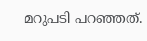മറുപടി പറഞ്ഞത്.